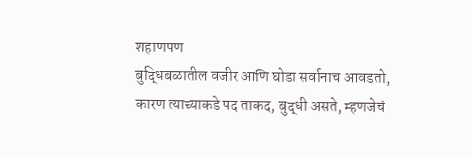शहाणपण
बुद्धिबळातील वजीर आणि घोडा सर्वानाच आवडतो, कारण त्याच्याकडे पद ताकद, बुद्धी असते, म्हणजेचं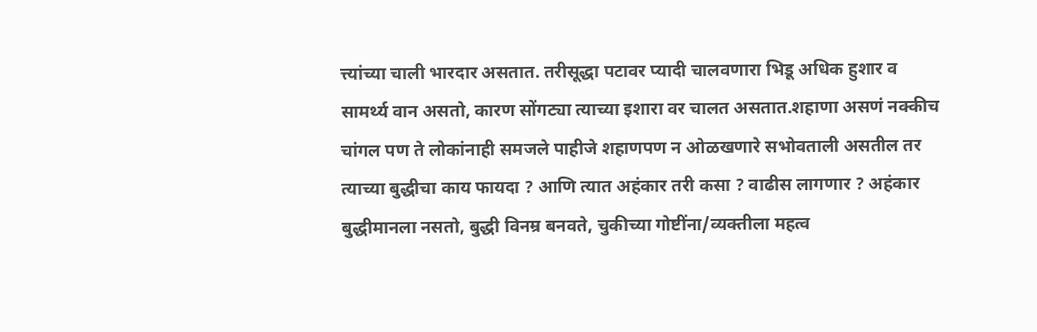त्त्यांच्या चाली भारदार असतात. तरीसूद्धा पटावर प्यादी चालवणारा भिडू अधिक हुशार व सामर्थ्य वान असतो, कारण सोंगट्या त्याच्या इशारा वर चालत असतात.शहाणा असणं नक्कीच चांगल पण ते लोकांनाही समजले पाहीजे शहाणपण न ओळखणारे सभोवताली असतील तर त्याच्या बुद्धीचा काय फायदा ? आणि त्यात अहंकार तरी कसा ? वाढीस लागणार ? अहंकार बुद्धीमानला नसतो, बुद्धी विनम्र बनवते, चुकीच्या गोष्टींना/व्यक्तीला महत्व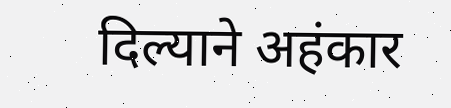दिल्याने अहंकार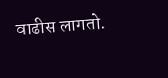वाढीस लागतो.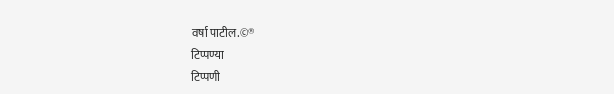वर्षा पाटील.©®
टिप्पण्या
टिप्पणी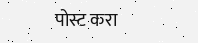पोस्ट करा